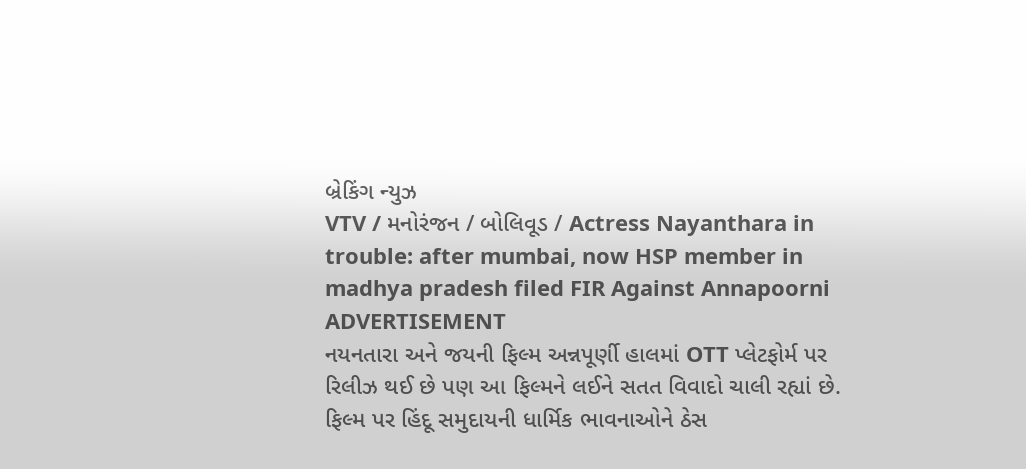બ્રેકિંગ ન્યુઝ
VTV / મનોરંજન / બોલિવૂડ / Actress Nayanthara in trouble: after mumbai, now HSP member in madhya pradesh filed FIR Against Annapoorni
ADVERTISEMENT
નયનતારા અને જયની ફિલ્મ અન્નપૂર્ણી હાલમાં OTT પ્લેટફોર્મ પર રિલીઝ થઈ છે પણ આ ફિલ્મને લઈને સતત વિવાદો ચાલી રહ્યાં છે. ફિલ્મ પર હિંદૂ સમુદાયની ધાર્મિક ભાવનાઓને ઠેસ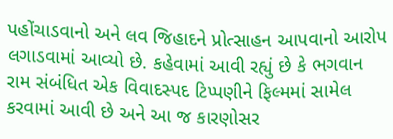પહોંચાડવાનો અને લવ જિહાદને પ્રોત્સાહન આપવાનો આરોપ લગાડવામાં આવ્યો છે. કહેવામાં આવી રહ્યું છે કે ભગવાન રામ સંબંધિત એક વિવાદસ્પદ ટિપ્પણીને ફિલ્મમાં સામેલ કરવામાં આવી છે અને આ જ કારણોસર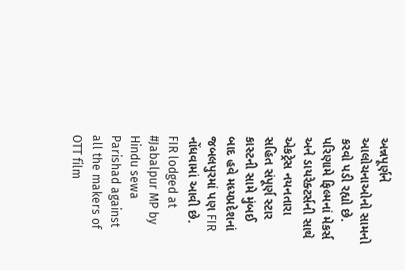અન્નપૂર્ણને આલોચનાઓનો સામનો કરવો પડી રહ્યો છે. પરિણામે ફિલ્મનાં મેકર્સ અને ડાયરેક્ટર્સની સાથે એકટ્રેસ નયનતારા સહિત સંપૂર્ણ સ્ટાર કાસ્ટની સામે મુંબઈ બાદ હવે મધ્યપ્રદેશનાં જબલપુરમાં પણ FIR નોંધવામાં આવી છે.
FIR lodged at #Jabalpur MP by Hindu sewa Parishad against all the makers of OTT film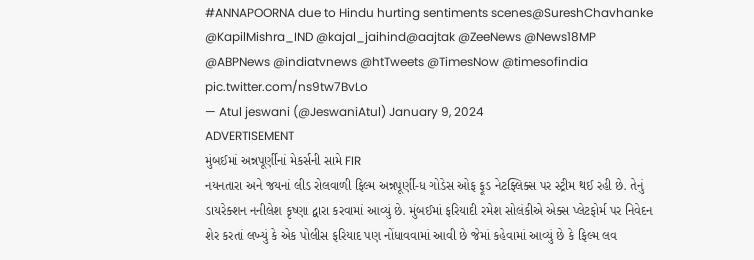#ANNAPOORNA due to Hindu hurting sentiments scenes@SureshChavhanke @KapilMishra_IND @kajal_jaihind@aajtak @ZeeNews @News18MP @ABPNews @indiatvnews @htTweets @TimesNow @timesofindia pic.twitter.com/ns9tw7BvLo
— Atul jeswani (@JeswaniAtul) January 9, 2024
ADVERTISEMENT
મુંબઈમાં અન્નપૂર્ણીનાં મેકર્સની સામે FIR
નયનતારા અને જયનાં લીડ રોલવાળી ફિલ્મ અન્નપૂર્ણી-ધ ગોડેસ ઓફ ફૂડ નેટફ્લિક્સ પર સ્ટ્રીમ થઈ રહી છે. તેનું ડાયરેક્શન નનીલેશ કૃષ્ણા દ્વારા કરવામાં આવ્યું છે. મુંબઈમાં ફરિયાદી રમેશ સોલંકીએ એક્સ પ્લેટફોર્મ પર નિવેદન શેર કરતાં લખ્યું કે એક પોલીસ ફરિયાદ પણ નોંધાવવામાં આવી છે જેમાં કહેવામાં આવ્યું છે કે ફિલ્મ લવ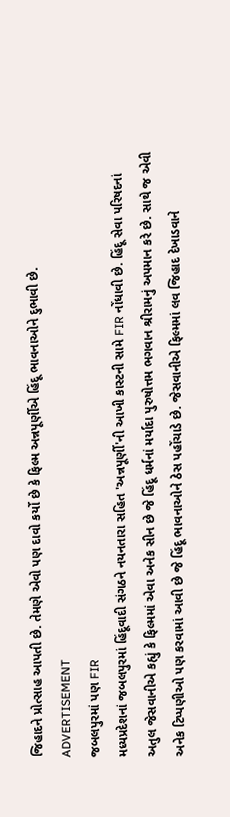જિહાદને પ્રોત્સાહ આપતી છે. તેમણે એવો પણ દાવો કર્યો છે કે ફિલ્મ અન્નપૂર્ણીએ હિંદૂ ભાવનાઓને દુભાવી છે.
ADVERTISEMENT
જબલપુરમાં પણ FIR
મધ્યપ્રદેશનાં જબલપુરમાં હિંદૂવાદી સંગઠને નયનતારા સહિત 'અન્નપૂર્ણી'ની આખી કાસ્ટની સામે FIR નોંધાવી છે. હિંદૂ સેવા પરિષદનાં અતુલ જેસવાનીએ કહ્યું કે ફિલ્મમાં એવા અનેક સીન છે જે હિંદૂ ધર્મનાં મર્યાદા પુરુષોત્તમ ભગવાન શ્રીરામનું અપમાન કરે છે. સાથે જ એવી અનેક ટિપ્પણીઓ પણ કરવામાં આવી છે જે હિંદૂ ભાવનાઓને ઠેસ પહોંચાડે છે. જેસવાનીએ ફિલ્મમાં લવ જિહાદ દેખાડવાને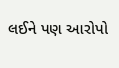લઈને પણ આરોપો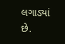લગાડ્યાં છે.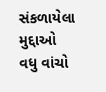સંકળાયેલા મુદ્દાઓ
વધુ વાંચો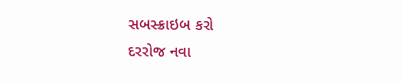સબસ્ક્રાઇબ કરો
દરરોજ નવા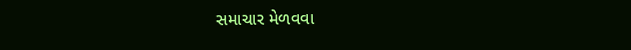સમાચાર મેળવવા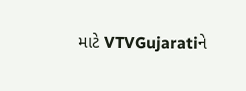માટે VTVGujaratiને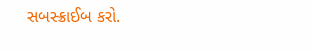સબસ્ક્રાઈબ કરો.